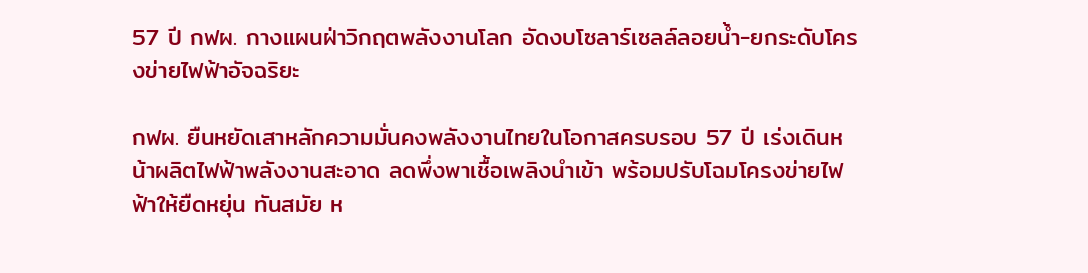57 ปี กฟผ. กางแผนฝ่าวิกฤตพลังงานโลก อัดงบโซลาร์เซลล์ลอยน้ำ-ยกระดับโครงข่ายไฟฟ้าอัจฉริยะ

กฟผ. ยืนหยัดเสาหลักความมั่นคงพลังงานไทยในโอกาสครบรอบ 57 ปี เร่งเดินหน้าผลิตไฟฟ้าพลังงานสะอาด ลดพึ่งพาเชื้อเพลิงนำเข้า พร้อมปรับโฉมโครงข่ายไฟฟ้าให้ยืดหยุ่น ทันสมัย ห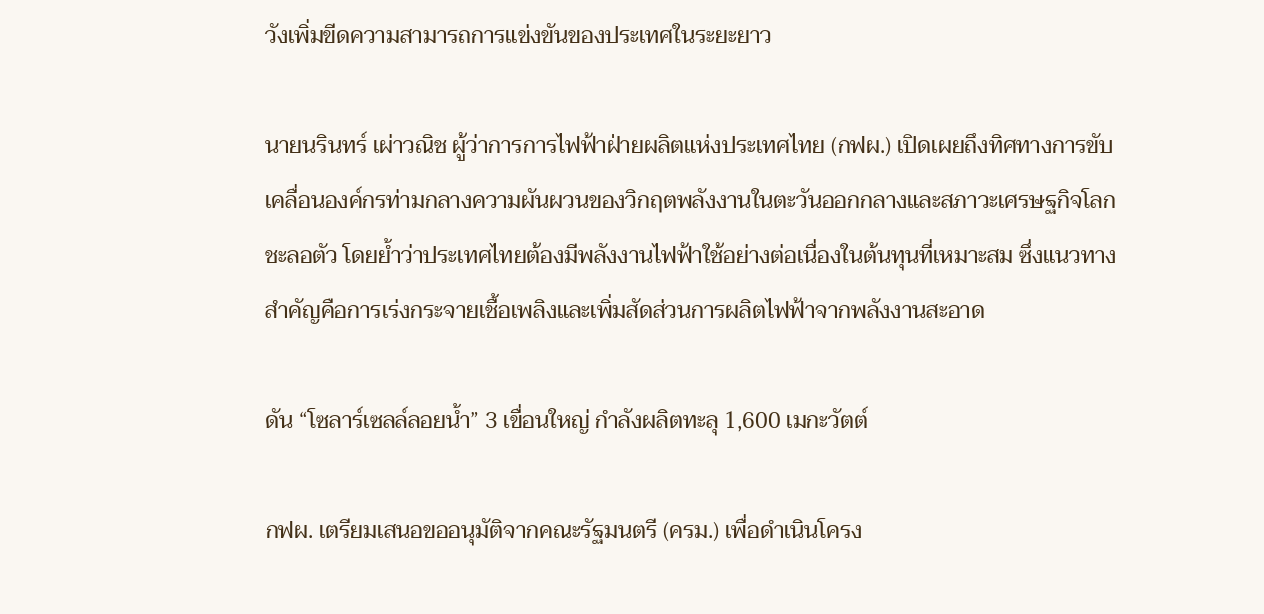วังเพิ่มขีดความสามารถการแข่งขันของประเทศในระยะยาว

นายนรินทร์ เผ่าวณิช ผู้ว่าการการไฟฟ้าฝ่ายผลิตแห่งประเทศไทย (กฟผ.) เปิดเผยถึงทิศทางการขับเคลื่อนองค์กรท่ามกลางความผันผวนของวิกฤตพลังงานในตะวันออกกลางและสภาวะเศรษฐกิจโลกชะลอตัว โดยย้ำว่าประเทศไทยต้องมีพลังงานไฟฟ้าใช้อย่างต่อเนื่องในต้นทุนที่เหมาะสม ซึ่งแนวทางสำคัญคือการเร่งกระจายเชื้อเพลิงและเพิ่มสัดส่วนการผลิตไฟฟ้าจากพลังงานสะอาด

ดัน “โซลาร์เซลล์ลอยน้ำ” 3 เขื่อนใหญ่ กำลังผลิตทะลุ 1,600 เมกะวัตต์

กฟผ. เตรียมเสนอขออนุมัติจากคณะรัฐมนตรี (ครม.) เพื่อดำเนินโครง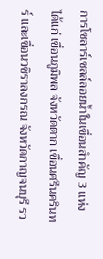การโซลาร์เซลล์ลอยน้ำในเขื่อนสำคัญ 3 แห่ง ได้แก่ เขื่อนภูมิพล จังหวัดตาก เขื่อนศรีนครินทร์ และเขื่อนวชิราลงกรณ จังหวัดกาญจนบุรี รว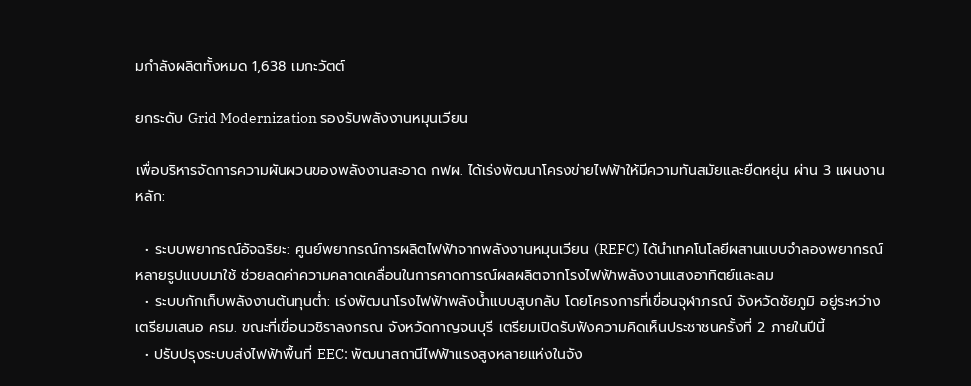มกำลังผลิตทั้งหมด 1,638 เมกะวัตต์

ยกระดับ Grid Modernization รองรับพลังงานหมุนเวียน

เพื่อบริหารจัดการความผันผวนของพลังงานสะอาด กฟผ. ได้เร่งพัฒนาโครงข่ายไฟฟ้าให้มีความทันสมัยและยืดหยุ่น ผ่าน 3 แผนงานหลัก:

  • ระบบพยากรณ์อัจฉริยะ: ศูนย์พยากรณ์การผลิตไฟฟ้าจากพลังงานหมุนเวียน (REFC) ได้นำเทคโนโลยีผสานแบบจำลองพยากรณ์หลายรูปแบบมาใช้ ช่วยลดค่าความคลาดเคลื่อนในการคาดการณ์ผลผลิตจากโรงไฟฟ้าพลังงานแสงอาทิตย์และลม
  • ระบบกักเก็บพลังงานต้นทุนต่ำ: เร่งพัฒนาโรงไฟฟ้าพลังน้ำแบบสูบกลับ โดยโครงการที่เขื่อนจุฬาภรณ์ จังหวัดชัยภูมิ อยู่ระหว่างเตรียมเสนอ ครม. ขณะที่เขื่อนวชิราลงกรณ จังหวัดกาญจนบุรี เตรียมเปิดรับฟังความคิดเห็นประชาชนครั้งที่ 2 ภายในปีนี้
  • ปรับปรุงระบบส่งไฟฟ้าพื้นที่ EEC: พัฒนาสถานีไฟฟ้าแรงสูงหลายแห่งในจัง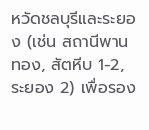หวัดชลบุรีและระยอง (เช่น สถานีพานทอง, สัตหีบ 1-2, ระยอง 2) เพื่อรอง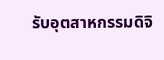รับอุตสาหกรรมดิจิ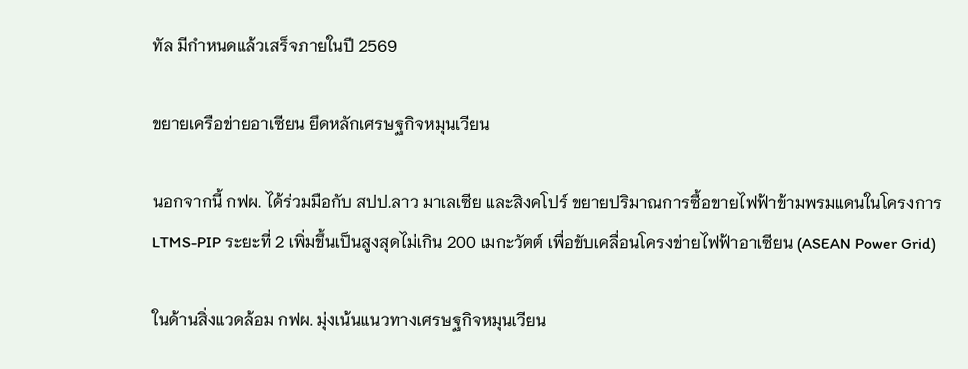ทัล มีกำหนดแล้วเสร็จภายในปี 2569

ขยายเครือข่ายอาเซียน ยึดหลักเศรษฐกิจหมุนเวียน

นอกจากนี้ กฟผ. ได้ร่วมมือกับ สปป.ลาว มาเลเซีย และสิงคโปร์ ขยายปริมาณการซื้อขายไฟฟ้าข้ามพรมแดนในโครงการ LTMS-PIP ระยะที่ 2 เพิ่มขึ้นเป็นสูงสุดไม่เกิน 200 เมกะวัตต์ เพื่อขับเคลื่อนโครงข่ายไฟฟ้าอาเซียน (ASEAN Power Grid)

ในด้านสิ่งแวดล้อม กฟผ. มุ่งเน้นแนวทางเศรษฐกิจหมุนเวียน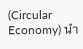(Circular Economy) นำ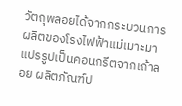วัตถุพลอยได้จากกระบวนการผลิตของโรงไฟฟ้าแม่เมาะมาแปรรูปเป็นคอนกรีตจากเถ้าลอย ผลิตภัณฑ์ป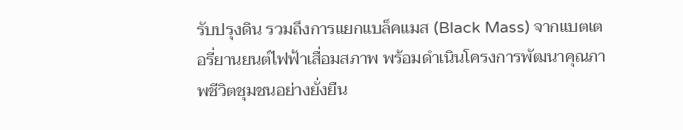รับปรุงดิน รวมถึงการแยกแบล็คแมส (Black Mass) จากแบตเตอรี่ยานยนต์ไฟฟ้าเสื่อมสภาพ พร้อมดำเนินโครงการพัฒนาคุณภาพชีวิตชุมชนอย่างยั่งยืน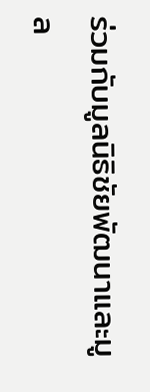ร่วมกับมูลนิธิชัยพัฒนาและมูล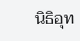นิธิอุท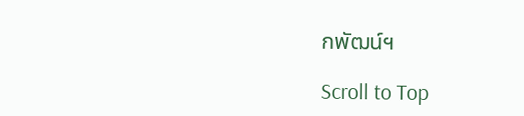กพัฒน์ฯ

Scroll to Top